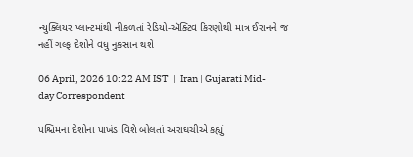ન્યુક્લિયર પ્લાન્ટમાંથી નીકળતાં રેડિયો-ઍક્ટિવ કિરણોથી માત્ર ઈરાનને જ નહીં ગલ્ફ દેશોને વધુ નુકસાન થશે

06 April, 2026 10:22 AM IST  |  Iran | Gujarati Mid-day Correspondent

પશ્ચિમના દેશોના પાખંડ વિશે બોલતાં અરાઘચીએ કહ્યું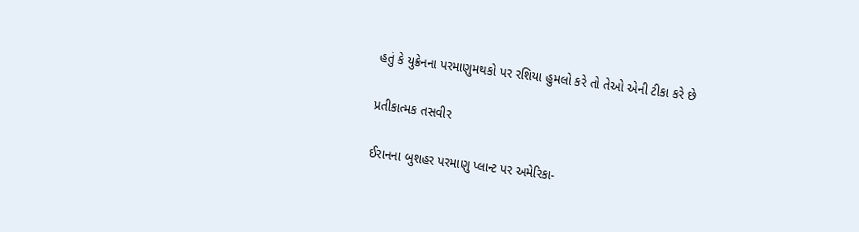હતું કે યુક્રેનના પરમાણુમથકો પર રશિયા હુમલો કરે તો તેઓ એની ટીકા કરે છે

પ્રતીકાત્મક તસવીર

ઈરાનના બુશહર પરમાણુ પ્લાન્ટ પર અમેરિકા-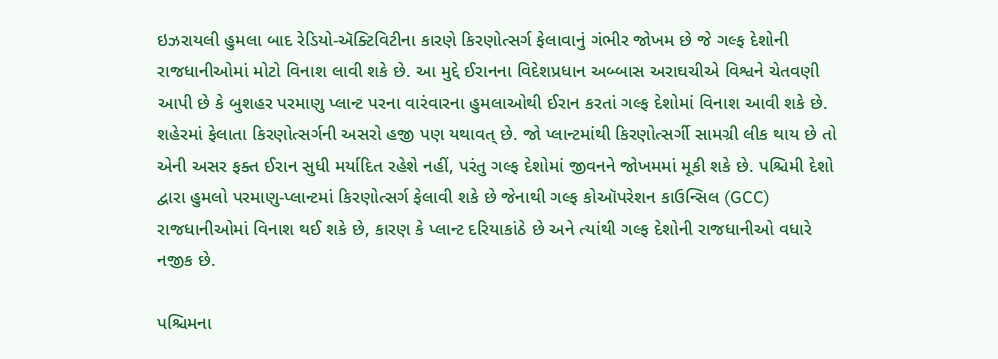ઇઝરાયલી હુમલા બાદ રેડિયો-ઍક્ટિવિટીના કારણે કિરણોત્સર્ગ ફેલાવાનું ગંભીર જોખમ છે જે ગલ્ફ દેશોની રાજધાનીઓમાં મોટો વિનાશ લાવી શકે છે. આ મુદ્દે ઈરાનના વિદેશપ્રધાન અબ્બાસ અરાઘચીએ વિશ્વને ચેતવણી આપી છે કે બુશહર પરમાણુ પ્લાન્ટ પરના વારંવારના હુમલાઓથી ઈરાન કરતાં ગલ્ફ દેશોમાં વિનાશ આવી શકે છે. શહેરમાં ફેલાતા કિરણોત્સર્ગની અસરો હજી પણ યથાવત્ છે. જો પ્લાન્ટમાંથી કિરણોત્સર્ગી સામગ્રી લીક થાય છે તો એની અસર ફક્ત ઈરાન સુધી મર્યાદિત રહેશે નહીં, પરંતુ ગલ્ફ દેશોમાં જીવનને જોખમમાં મૂકી શકે છે. પશ્ચિમી દેશો દ્વારા હુમલો પરમાણુ-પ્લાન્ટમાં કિરણોત્સર્ગ ફેલાવી શકે છે જેનાથી ગલ્ફ કોઑપરેશન કાઉન્સિલ (GCC) રાજધાનીઓમાં વિનાશ થઈ શકે છે, કારણ કે પ્લાન્ટ દરિયાકાંઠે છે અને ત્યાંથી ગલ્ફ દેશોની રાજધાનીઓ વધારે નજીક છે.

પશ્ચિમના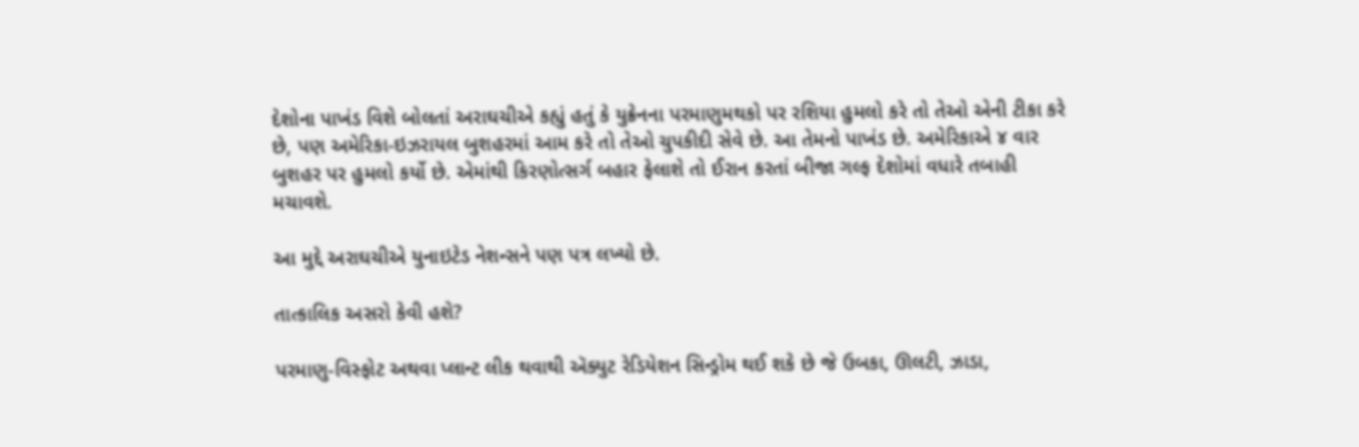દેશોના પાખંડ વિશે બોલતાં અરાઘચીએ કહ્યું હતું કે યુક્રેનના પરમાણુમથકો પર રશિયા હુમલો કરે તો તેઓ એની ટીકા કરે છે, પણ અમેરિકા-ઇઝરાયલ બુશહરમાં આમ કરે તો તેઓ ચુપકીદી સેવે છે. આ તેમનો પાખંડ છે. અમેરિકાએ ૪ વાર બુશહર પર હુમલો કર્યો છે. એમાંથી કિરણોત્સર્ગ બહાર ફેલાશે તો ઈરાન કરતાં બીજા ગલ્ફ દેશોમાં વધારે તબાહી મચાવશે.

આ મુદ્દે અરાઘચીએ યુનાઇટેડ નેશન્સને પણ પત્ર લખ્યો છે.

તાત્કાલિક અસરો કેવી હશે?

પરમાણુ-વિસ્ફોટ અથવા પ્લાન્ટ લીક થવાથી ઍક્યુટ રેડિયેશન સિન્ડ્રોમ થઈ શકે છે જે ઉબકા, ઊલટી, ઝાડા,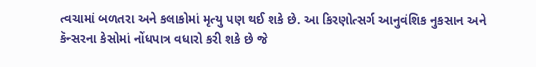ત્વચામાં બળતરા અને કલાકોમાં મૃત્યુ પણ થઈ શકે છે. આ કિરણોત્સર્ગ આનુવંશિક નુકસાન અને કૅન્સરના કેસોમાં નોંધપાત્ર વધારો કરી શકે છે જે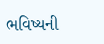ભવિષ્યની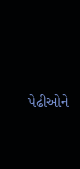પેઢીઓને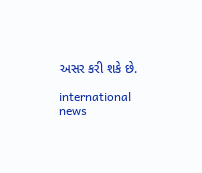અસર કરી શકે છે.

international news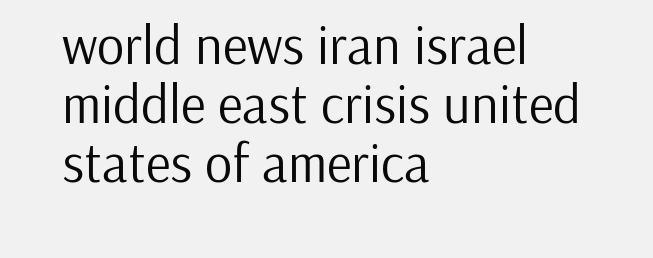world news iran israel middle east crisis united states of america